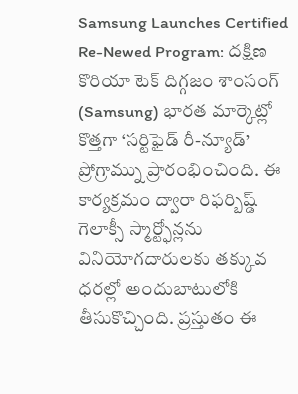Samsung Launches Certified Re-Newed Program: దక్షిణ కొరియా టెక్ దిగ్గజం శాంసంగ్ (Samsung) భారత మార్కెట్లో కొత్తగా ‘సర్టిఫైడ్ రీ-న్యూడ్’ ప్రోగ్రామ్ను ప్రారంభించింది. ఈ కార్యక్రమం ద్వారా రిఫర్బిష్డ్ గెలాక్సీ స్మార్ట్ఫోన్లను వినియోగదారులకు తక్కువ ధరల్లో అందుబాటులోకి తీసుకొచ్చింది. ప్రస్తుతం ఈ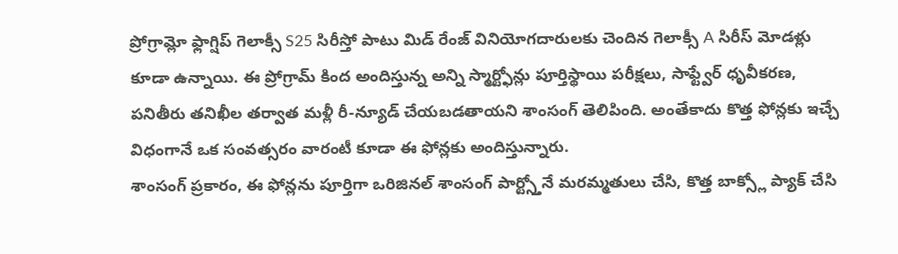ప్రోగ్రామ్లో ఫ్లాగ్షిప్ గెలాక్సీ S25 సిరీస్తో పాటు మిడ్ రేంజ్ వినియోగదారులకు చెందిన గెలాక్సీ A సిరీస్ మోడళ్లు కూడా ఉన్నాయి. ఈ ప్రోగ్రామ్ కింద అందిస్తున్న అన్ని స్మార్ట్ఫోన్లు పూర్తిస్థాయి పరీక్షలు, సాఫ్ట్వేర్ ధృవీకరణ, పనితీరు తనిఖీల తర్వాత మళ్లీ రీ-న్యూడ్ చేయబడతాయని శాంసంగ్ తెలిపింది. అంతేకాదు కొత్త ఫోన్లకు ఇచ్చే విధంగానే ఒక సంవత్సరం వారంటీ కూడా ఈ ఫోన్లకు అందిస్తున్నారు.
శాంసంగ్ ప్రకారం, ఈ ఫోన్లను పూర్తిగా ఒరిజినల్ శాంసంగ్ పార్ట్స్తోనే మరమ్మతులు చేసి, కొత్త బాక్స్లో ప్యాక్ చేసి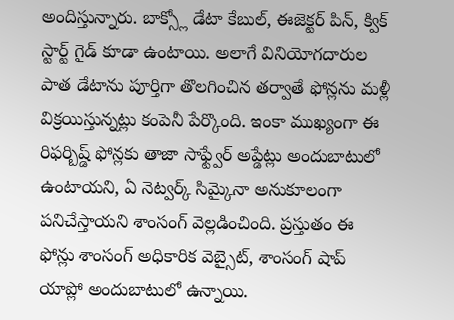అందిస్తున్నారు. బాక్స్లో డేటా కేబుల్, ఈజెక్టర్ పిన్, క్విక్ స్టార్ట్ గైడ్ కూడా ఉంటాయి. అలాగే వినియోగదారుల పాత డేటాను పూర్తిగా తొలగించిన తర్వాతే ఫోన్లను మళ్లీ విక్రయిస్తున్నట్లు కంపెనీ పేర్కొంది. ఇంకా ముఖ్యంగా ఈ రిఫర్బిష్డ్ ఫోన్లకు తాజా సాఫ్ట్వేర్ అప్డేట్లు అందుబాటులో ఉంటాయని, ఏ నెట్వర్క్ సిమ్కైనా అనుకూలంగా పనిచేస్తాయని శాంసంగ్ వెల్లడించింది. ప్రస్తుతం ఈ ఫోన్లు శాంసంగ్ అధికారిక వెబ్సైట్, శాంసంగ్ షాప్ యాప్లో అందుబాటులో ఉన్నాయి.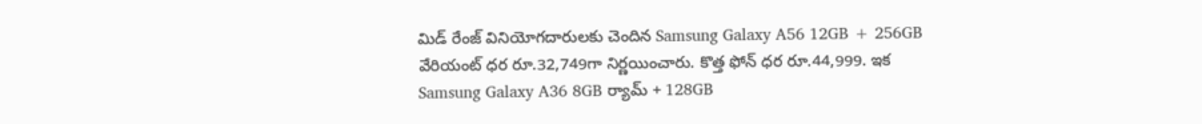మిడ్ రేంజ్ వినియోగదారులకు చెందిన Samsung Galaxy A56 12GB + 256GB వేరియంట్ ధర రూ.32,749గా నిర్ణయించారు. కొత్త ఫోన్ ధర రూ.44,999. ఇక Samsung Galaxy A36 8GB ర్యామ్ + 128GB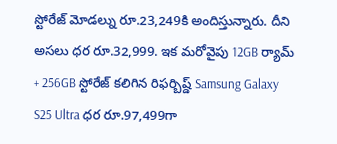స్టోరేజ్ మోడల్ను రూ.23,249కి అందిస్తున్నారు. దీని అసలు ధర రూ.32,999. ఇక మరోవైపు 12GB ర్యామ్ + 256GB స్టోరేజ్ కలిగిన రిఫర్బిష్డ్ Samsung Galaxy S25 Ultra ధర రూ.97,499గా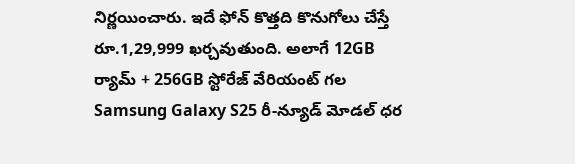నిర్ణయించారు. ఇదే ఫోన్ కొత్తది కొనుగోలు చేస్తే రూ.1,29,999 ఖర్చవుతుంది. అలాగే 12GB ర్యామ్ + 256GB స్టోరేజ్ వేరియంట్ గల Samsung Galaxy S25 రీ-న్యూడ్ మోడల్ ధర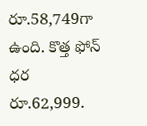రూ.58,749గా ఉంది. కొత్త ఫోన్ ధర రూ.62,999.